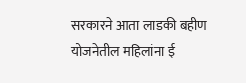सरकारने आता लाडकी बहीण योजनेतील महिलांना ई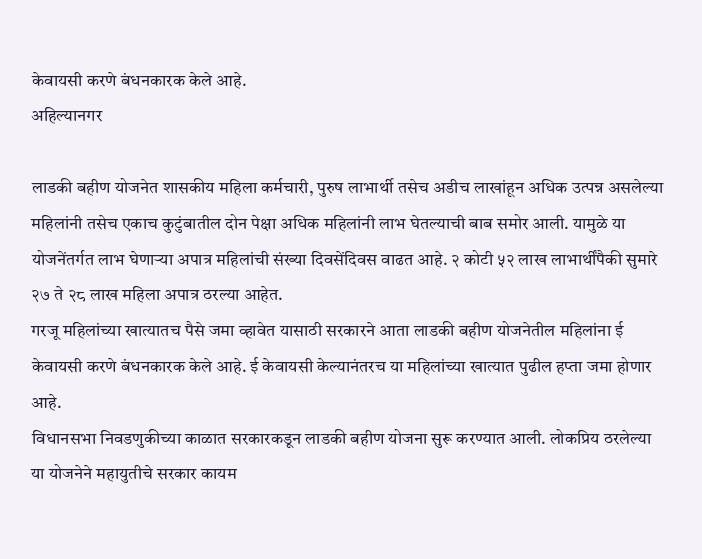केवायसी करणे बंधनकारक केले आहे.
अहिल्यानगर

लाडकी बहीण योजनेत शासकीय महिला कर्मचारी, पुरुष लाभार्थी तसेच अडीच लाखांहून अधिक उत्पन्न असलेल्या महिलांनी तसेच एकाच कुटुंबातील दोन पेक्षा अधिक महिलांनी लाभ घेतल्याची बाब समोर आली. यामुळे या योजनेंतर्गत लाभ घेणाऱ्या अपात्र महिलांची संख्या दिवसेंदिवस वाढत आहे. २ कोटी ५२ लाख लाभार्थींपैकी सुमारे २७ ते २८ लाख महिला अपात्र ठरल्या आहेत.
गरजू महिलांच्या खात्यातच पैसे जमा व्हावेत यासाठी सरकारने आता लाडकी बहीण योजनेतील महिलांना ई केवायसी करणे बंधनकारक केले आहे. ई केवायसी केल्यानंतरच या महिलांच्या खात्यात पुढील हप्ता जमा होणार आहे.
विधानसभा निवडणुकीच्या काळात सरकारकडून लाडकी बहीण योजना सुरू करण्यात आली. लोकप्रिय ठरलेल्या या योजनेने महायुतीचे सरकार कायम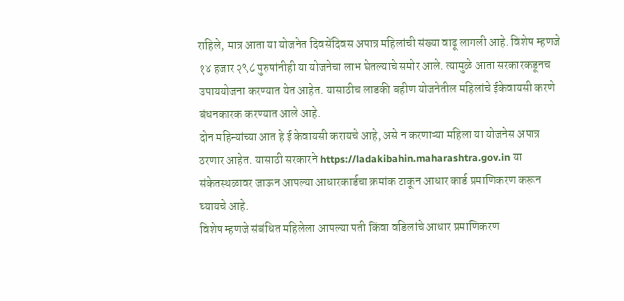राहिले, मात्र आता या योजनेत दिवसेंदिवस अपात्र महिलांची संख्या वाढू लागली आहे. विशेष म्हणजे १४ हजार २९८ पुरुषांनीही या योजनेचा लाभ घेतल्याचे समोर आले. त्यामुळे आता सरकारकडूनच उपाययोजना करण्यात येत आहेत. यासाठीच लाडकी बहीण योजनेतील महिलांचे ईकेवायसी करणे बंधनकारक करण्यात आले आहे.
दोन महिन्यांच्या आत हे ई केवायसी करायचे आहे, असे न करणाऱ्या महिला या योजनेस अपात्र ठरणार आहेत. यासाठी सरकारने https://ladakibahin.maharashtra.gov.in या संकेतस्थळावर जाऊन आपल्या आधारकार्डचा क्रमांक टाकून आधार कार्ड प्रमाणिकरण करून घ्यायचे आहे.
विशेष म्हणजे संबंधित महिलेला आपल्या पती किंवा वडिलांचे आधार प्रमाणिकरण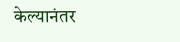केल्यानंतर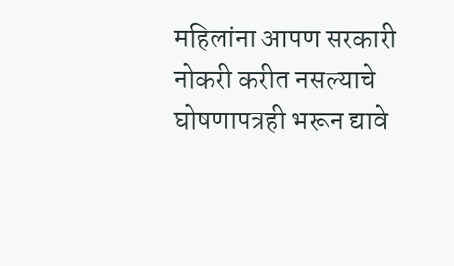महिलांना आपण सरकारी नोकरी करीत नसल्याचे घोषणापत्रही भरून द्यावे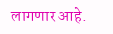लागणार आहे.